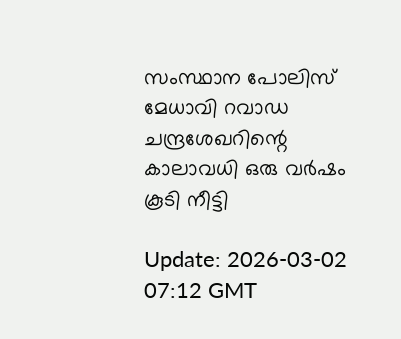സംസ്ഥാന പോലിസ് മേധാവി റവാഡ ചന്ദ്രശേഖറിന്റെ കാലാവധി ഒരു വര്‍ഷം കൂടി നീട്ടി

Update: 2026-03-02 07:12 GMT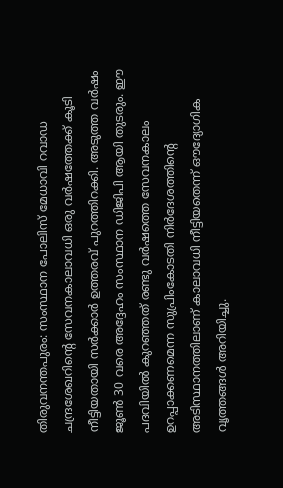തിരുവനന്തപുരം: സംസ്ഥാന പോലിസ് മേധാവി റവാഡ ചന്ദ്രശേഖറിന്റെ സേവനകാലാവധി ഒരു വര്‍ഷത്തേക്ക് കൂടി നീട്ടിയതായി സര്‍ക്കാര്‍ ഉത്തരവ് പുറത്തിറക്കി. അടുത്ത വര്‍ഷം ജൂണ്‍ 30 വരെ അദ്ദേഹം സംസ്ഥാന ഡിജിപി ആയി തുടരും. ഈ പദവിയില്‍ കുറഞ്ഞത് രണ്ടു വര്‍ഷത്തെ സേവനകാലം ഉറപ്പാക്കണമെന്ന സുപ്രിംകോടതി നിര്‍ദേശത്തിന്റെ അടിസ്ഥാനത്തിലാണ് കാലാവധി നീട്ടിയതെന്ന് ഔദ്യോഗിക വൃത്തങ്ങള്‍ അറിയിച്ചു.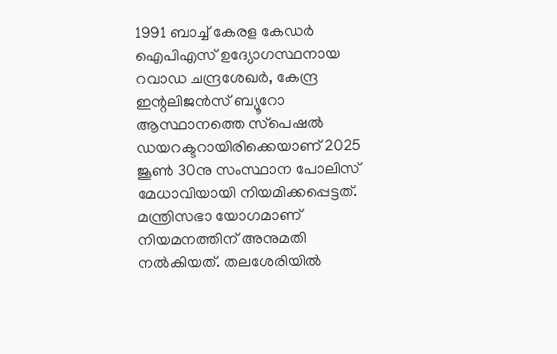1991 ബാച്ച് കേരള കേഡര്‍ ഐപിഎസ് ഉദ്യോഗസ്ഥനായ റവാഡ ചന്ദ്രശേഖര്‍, കേന്ദ്ര ഇന്റലിജന്‍സ് ബ്യൂറോ ആസ്ഥാനത്തെ സ്‌പെഷല്‍ ഡയറക്ടറായിരിക്കെയാണ് 2025 ജൂണ്‍ 30നു സംസ്ഥാന പോലിസ് മേധാവിയായി നിയമിക്കപ്പെട്ടത്. മന്ത്രിസഭാ യോഗമാണ് നിയമനത്തിന് അനുമതി നല്‍കിയത്. തലശേരിയില്‍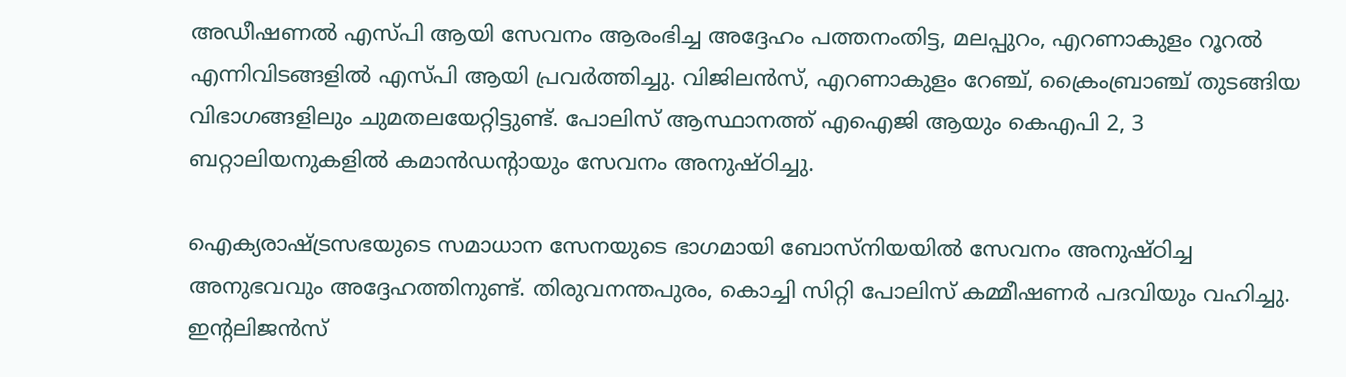അഡീഷണല്‍ എസ്പി ആയി സേവനം ആരംഭിച്ച അദ്ദേഹം പത്തനംതിട്ട, മലപ്പുറം, എറണാകുളം റൂറല്‍ എന്നിവിടങ്ങളില്‍ എസ്പി ആയി പ്രവര്‍ത്തിച്ചു. വിജിലന്‍സ്, എറണാകുളം റേഞ്ച്, ക്രൈംബ്രാഞ്ച് തുടങ്ങിയ വിഭാഗങ്ങളിലും ചുമതലയേറ്റിട്ടുണ്ട്. പോലിസ് ആസ്ഥാനത്ത് എഐജി ആയും കെഎപി 2, 3 ബറ്റാലിയനുകളില്‍ കമാന്‍ഡന്റായും സേവനം അനുഷ്ഠിച്ചു.

ഐക്യരാഷ്ട്രസഭയുടെ സമാധാന സേനയുടെ ഭാഗമായി ബോസ്‌നിയയില്‍ സേവനം അനുഷ്ഠിച്ച അനുഭവവും അദ്ദേഹത്തിനുണ്ട്. തിരുവനന്തപുരം, കൊച്ചി സിറ്റി പോലിസ് കമ്മീഷണര്‍ പദവിയും വഹിച്ചു. ഇന്റലിജന്‍സ്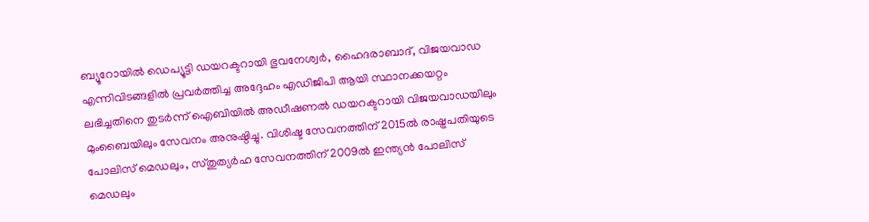ബ്യൂറോയില്‍ ഡെപ്യൂട്ടി ഡയറക്ടറായി ഭുവനേശ്വര്‍, ഹൈദരാബാദ്, വിജയവാഡ എന്നിവിടങ്ങളില്‍ പ്രവര്‍ത്തിച്ച അദ്ദേഹം എഡിജിപി ആയി സ്ഥാനക്കയറ്റം ലഭിച്ചതിനെ തുടര്‍ന്ന് ഐബിയില്‍ അഡീഷണല്‍ ഡയറക്ടറായി വിജയവാഡയിലും മുംബൈയിലും സേവനം അനുഷ്ഠിച്ചു. വിശിഷ്ട സേവനത്തിന് 2015ല്‍ രാഷ്ട്രപതിയുടെ പോലിസ് മെഡലും, സ്തുത്യര്‍ഹ സേവനത്തിന് 2009ല്‍ ഇന്ത്യന്‍ പോലിസ് മെഡലും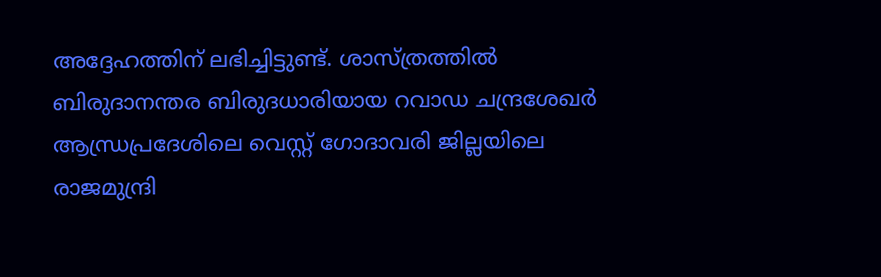അദ്ദേഹത്തിന് ലഭിച്ചിട്ടുണ്ട്. ശാസ്ത്രത്തില്‍ ബിരുദാനന്തര ബിരുദധാരിയായ റവാഡ ചന്ദ്രശേഖര്‍ ആന്ധ്രപ്രദേശിലെ വെസ്റ്റ് ഗോദാവരി ജില്ലയിലെ രാജമുന്ദ്രി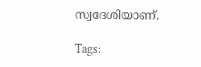സ്വദേശിയാണ്.

Tags: